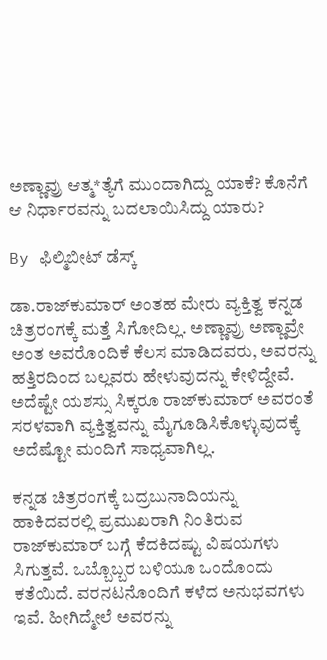ಅಣ್ಣಾವ್ರು ಆತ್ಮ*ತ್ಯೆಗೆ ಮುಂದಾಗಿದ್ದು ಯಾಕೆ? ಕೊನೆಗೆ ಆ ನಿರ್ಧಾರವನ್ನು ಬದಲಾಯಿಸಿದ್ದು ಯಾರು?

By ಫಿಲ್ಮಿಬೀಟ್ ಡೆಸ್ಕ್

ಡಾ.ರಾಜ್‌ಕುಮಾರ್ ಅಂತಹ ಮೇರು ವ್ಯಕ್ತಿತ್ವ ಕನ್ನಡ ಚಿತ್ರರಂಗಕ್ಕೆ ಮತ್ತೆ ಸಿಗೋದಿಲ್ಲ. ಅಣ್ಣಾವ್ರು ಅಣ್ಣಾವ್ರೇ ಅಂತ ಅವರೊಂದಿಕೆ ಕೆಲಸ ಮಾಡಿದವರು, ಅವರನ್ನು ಹತ್ತಿರದಿಂದ ಬಲ್ಲವರು ಹೇಳುವುದನ್ನು ಕೇಳಿದ್ದೇವೆ. ಅದೆಷ್ಟೇ ಯಶಸ್ಸು ಸಿಕ್ಕರೂ ರಾಜ್‌ಕುಮಾರ್ ಅವರಂತೆ ಸರಳವಾಗಿ ವ್ಯಕ್ತಿತ್ವವನ್ನು ಮೈಗೂಡಿಸಿಕೊಳ್ಳುವುದಕ್ಕೆ ಅದೆಷ್ಟೋ ಮಂದಿಗೆ ಸಾಧ್ಯವಾಗಿಲ್ಲ.

ಕನ್ನಡ ಚಿತ್ರರಂಗಕ್ಕೆ ಬದ್ರಬುನಾದಿಯನ್ನು ಹಾಕಿದವರಲ್ಲಿ ಪ್ರಮುಖರಾಗಿ ನಿಂತಿರುವ ರಾಜ್‌ಕುಮಾರ್ ಬಗ್ಗೆ ಕೆದಕಿದಷ್ಟು ವಿಷಯಗಳು ಸಿಗುತ್ತವೆ. ಒಬ್ಬೊಬ್ಬರ ಬಳಿಯೂ ಒಂದೊಂದು ಕತೆಯಿದೆ. ವರನಟನೊಂದಿಗೆ ಕಳೆದ ಅನುಭವಗಳು ಇವೆ. ಹೀಗಿದ್ಮೇಲೆ ಅವರನ್ನು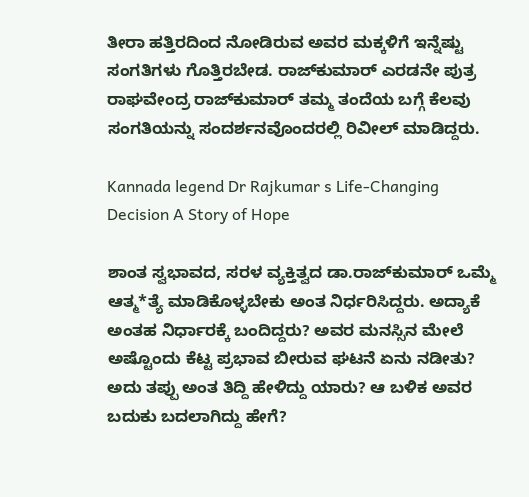ತೀರಾ ಹತ್ತಿರದಿಂದ ನೋಡಿರುವ ಅವರ ಮಕ್ಕಳಿಗೆ ಇನ್ನೆಷ್ಟು ಸಂಗತಿಗಳು ಗೊತ್ತಿರಬೇಡ. ರಾಜ್‌ಕುಮಾರ್ ಎರಡನೇ ಪುತ್ರ ರಾಘವೇಂದ್ರ ರಾಜ್‌ಕುಮಾರ್ ತಮ್ಮ ತಂದೆಯ ಬಗ್ಗೆ ಕೆಲವು ಸಂಗತಿಯನ್ನು ಸಂದರ್ಶನವೊಂದರಲ್ಲಿ ರಿವೀಲ್ ಮಾಡಿದ್ದರು.

Kannada legend Dr Rajkumar s Life-Changing Decision A Story of Hope

ಶಾಂತ ಸ್ವಭಾವದ, ಸರಳ ವ್ಯಕ್ತಿತ್ವದ ಡಾ.ರಾಜ್‌ಕುಮಾರ್ ಒಮ್ಮೆ ಆತ್ಮ*ತ್ಯೆ ಮಾಡಿಕೊಳ್ಳಬೇಕು ಅಂತ ನಿರ್ಧರಿಸಿದ್ದರು. ಅದ್ಯಾಕೆ ಅಂತಹ ನಿರ್ಧಾರಕ್ಕೆ ಬಂದಿದ್ದರು? ಅವರ ಮನಸ್ಸಿನ ಮೇಲೆ ಅಷ್ಟೊಂದು ಕೆಟ್ಟ ಪ್ರಭಾವ ಬೀರುವ ಘಟನೆ ಏನು ನಡೀತು? ಅದು ತಪ್ಪು ಅಂತ ತಿದ್ದಿ ಹೇಳಿದ್ದು ಯಾರು? ಆ ಬಳಿಕ ಅವರ ಬದುಕು ಬದಲಾಗಿದ್ದು ಹೇಗೆ?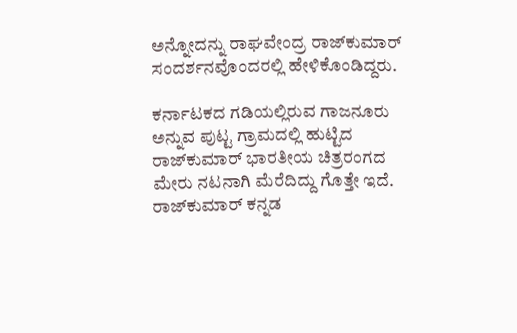ಅನ್ನೋದನ್ನು ರಾಘವೇಂದ್ರ ರಾಜ್‌ಕುಮಾರ್ ಸಂದರ್ಶನವೊಂದರಲ್ಲಿ ಹೇಳಿಕೊಂಡಿದ್ದರು.

ಕರ್ನಾಟಕದ ಗಡಿಯಲ್ಲಿರುವ ಗಾಜನೂರು ಅನ್ನುವ ಪುಟ್ಟ ಗ್ರಾಮದಲ್ಲಿ ಹುಟ್ಟಿದ ರಾಜ್‌ಕುಮಾರ್ ಭಾರತೀಯ ಚಿತ್ರರಂಗದ ಮೇರು ನಟನಾಗಿ ಮೆರೆದಿದ್ದು ಗೊತ್ತೇ ಇದೆ. ರಾಜ್‌ಕುಮಾರ್ ಕನ್ನಡ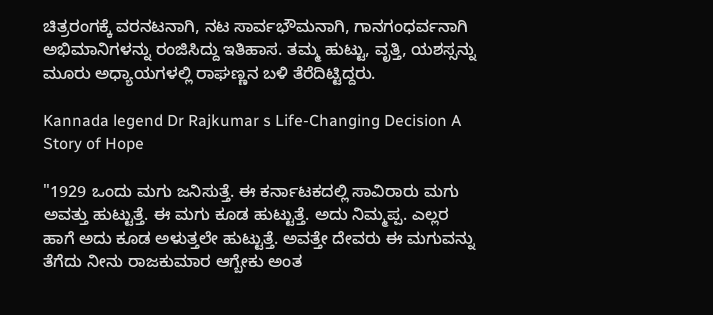ಚಿತ್ರರಂಗಕ್ಕೆ ವರನಟನಾಗಿ, ನಟ ಸಾರ್ವಭೌಮನಾಗಿ, ಗಾನಗಂಧರ್ವನಾಗಿ ಅಭಿಮಾನಿಗಳನ್ನು ರಂಜಿಸಿದ್ದು ಇತಿಹಾಸ. ತಮ್ಮ ಹುಟ್ಟು, ವೃತ್ತಿ, ಯಶಸ್ಸನ್ನು ಮೂರು ಅಧ್ಯಾಯಗಳಲ್ಲಿ ರಾಘಣ್ಣನ ಬಳಿ ತೆರೆದಿಟ್ಟಿದ್ದರು.

Kannada legend Dr Rajkumar s Life-Changing Decision A Story of Hope

"1929 ಒಂದು ಮಗು ಜನಿಸುತ್ತೆ. ಈ ಕರ್ನಾಟಕದಲ್ಲಿ ಸಾವಿರಾರು ಮಗು ಅವತ್ತು ಹುಟ್ಟುತ್ತೆ. ಈ ಮಗು ಕೂಡ ಹುಟ್ಟುತ್ತೆ. ಅದು ನಿಮ್ಮಪ್ಪ. ಎಲ್ಲರ ಹಾಗೆ ಅದು ಕೂಡ ಅಳುತ್ತಲೇ ಹುಟ್ಟುತ್ತೆ. ಅವತ್ತೇ ದೇವರು ಈ ಮಗುವನ್ನು ತೆಗೆದು ನೀನು ರಾಜಕುಮಾರ ಆಗ್ಬೇಕು ಅಂತ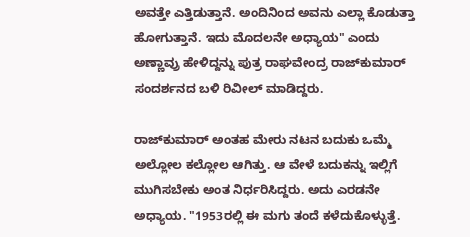ಅವತ್ತೇ ಎತ್ತಿಡುತ್ತಾನೆ. ಅಂದಿನಿಂದ ಅವನು ಎಲ್ಲಾ ಕೊಡುತ್ತಾ ಹೋಗುತ್ತಾನೆ. ಇದು ಮೊದಲನೇ ಅಧ್ಯಾಯ" ಎಂದು ಅಣ್ಣಾವ್ರು ಹೇಳಿದ್ದನ್ನು ಪುತ್ರ ರಾಘವೇಂದ್ರ ರಾಜ್‌ಕುಮಾರ್ ಸಂದರ್ಶನದ ಬಳಿ ರಿವೀಲ್ ಮಾಡಿದ್ದರು.

ರಾಜ್‌ಕುಮಾರ್ ಅಂತಹ ಮೇರು ನಟನ ಬದುಕು ಒಮ್ಮೆ ಅಲ್ಲೋಲ ಕಲ್ಲೋಲ ಆಗಿತ್ತು. ಆ ವೇಳೆ ಬದುಕನ್ನು ಇಲ್ಲಿಗೆ ಮುಗಿಸಬೇಕು ಅಂತ ನಿರ್ಧರಿಸಿದ್ದರು. ಅದು ಎರಡನೇ ಅಧ್ಯಾಯ. "1953ರಲ್ಲಿ ಈ ಮಗು ತಂದೆ ಕಳೆದುಕೊಳ್ಳುತ್ತೆ.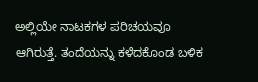ಅಲ್ಲಿಯೇ ನಾಟಕಗಳ ಪರಿಚಯವೂ ಆಗಿರುತ್ತೆ. ತಂದೆಯನ್ನು ಕಳೆದಕೊಂಡ ಬಳಿಕ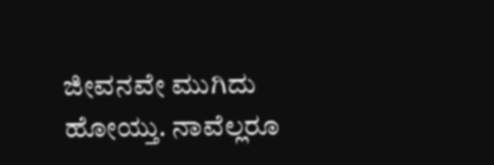ಜೀವನವೇ ಮುಗಿದು ಹೋಯ್ತು. ನಾವೆಲ್ಲರೂ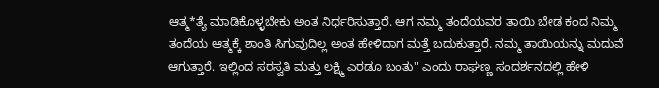ಆತ್ಮ*ತ್ಯೆ ಮಾಡಿಕೊಳ್ಳಬೇಕು ಅಂತ ನಿರ್ಧರಿಸುತ್ತಾರೆ. ಆಗ ನಮ್ಮ ತಂದೆಯವರ ತಾಯಿ ಬೇಡ ಕಂದ ನಿಮ್ಮ ತಂದೆಯ ಆತ್ಮಕ್ಕೆ ಶಾಂತಿ ಸಿಗುವುದಿಲ್ಲ ಅಂತ ಹೇಳಿದಾಗ ಮತ್ತೆ ಬದುಕುತ್ತಾರೆ. ನಮ್ಮ ತಾಯಿಯನ್ನು ಮದುವೆ ಆಗುತ್ತಾರೆ. ಇಲ್ಲಿಂದ ಸರಸ್ವತಿ ಮತ್ತು ಲಕ್ಷ್ಮಿ ಎರಡೂ ಬಂತು" ಎಂದು ರಾಘಣ್ಣ ಸಂದರ್ಶನದಲ್ಲಿ ಹೇಳಿ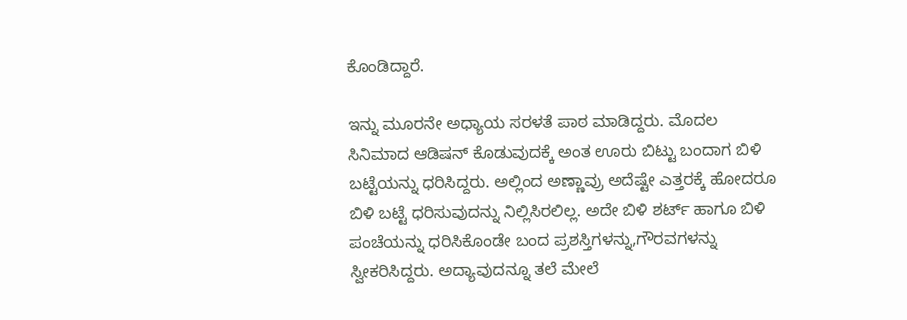ಕೊಂಡಿದ್ದಾರೆ.

ಇನ್ನು ಮೂರನೇ ಅಧ್ಯಾಯ ಸರಳತೆ ಪಾಠ ಮಾಡಿದ್ದರು. ಮೊದಲ ಸಿನಿಮಾದ ಆಡಿಷನ್ ಕೊಡುವುದಕ್ಕೆ ಅಂತ ಊರು ಬಿಟ್ಟು ಬಂದಾಗ ಬಿಳಿ ಬಟ್ಟೆಯನ್ನು ಧರಿಸಿದ್ದರು. ಅಲ್ಲಿಂದ ಅಣ್ಣಾವ್ರು ಅದೆಷ್ಟೇ ಎತ್ತರಕ್ಕೆ ಹೋದರೂ ಬಿಳಿ ಬಟ್ಟೆ ಧರಿಸುವುದನ್ನು ನಿಲ್ಲಿಸಿರಲಿಲ್ಲ. ಅದೇ ಬಿಳಿ ಶರ್ಟ್ ಹಾಗೂ ಬಿಳಿ ಪಂಚೆಯನ್ನು ಧರಿಸಿಕೊಂಡೇ ಬಂದ ಪ್ರಶಸ್ತಿಗಳನ್ನು,ಗೌರವಗಳನ್ನು ಸ್ವೀಕರಿಸಿದ್ದರು. ಅದ್ಯಾವುದನ್ನೂ ತಲೆ ಮೇಲೆ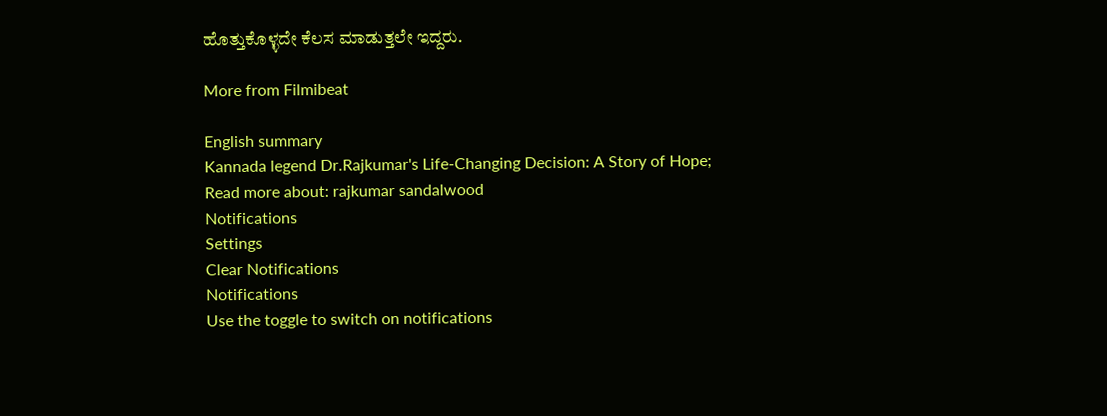ಹೊತ್ತುಕೊಳ್ಳದೇ ಕೆಲಸ ಮಾಡುತ್ತಲೇ ಇದ್ದರು.

More from Filmibeat

English summary
Kannada legend Dr.Rajkumar's Life-Changing Decision: A Story of Hope;
Read more about: rajkumar sandalwood
Notifications
Settings
Clear Notifications
Notifications
Use the toggle to switch on notifications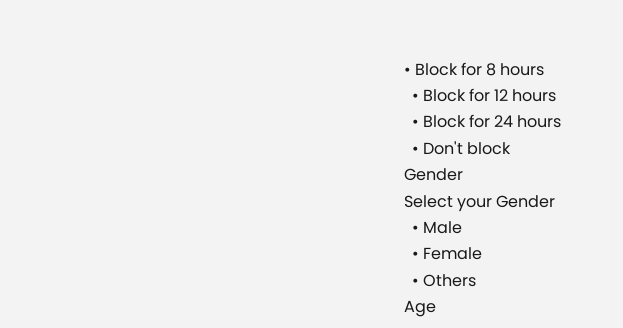• Block for 8 hours
  • Block for 12 hours
  • Block for 24 hours
  • Don't block
Gender
Select your Gender
  • Male
  • Female
  • Others
Age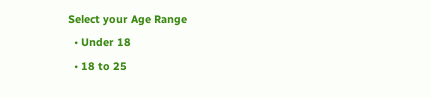Select your Age Range
  • Under 18
  • 18 to 25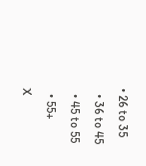• 26 to 35
  • 36 to 45
  • 45 to 55
  • 55+
X